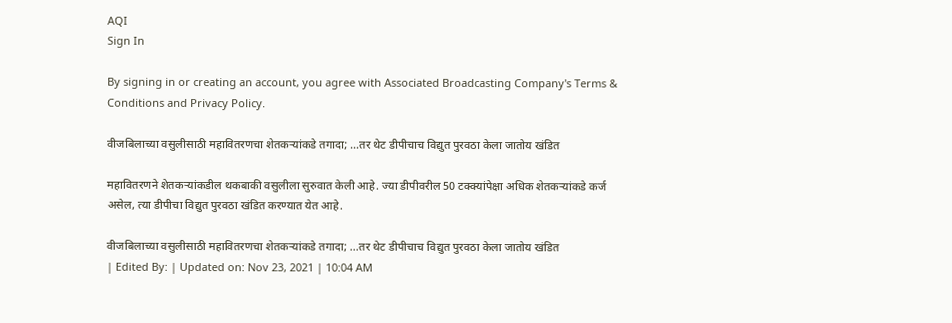AQI
Sign In

By signing in or creating an account, you agree with Associated Broadcasting Company's Terms & Conditions and Privacy Policy.

वीजबिलाच्या वसुलीसाठी महावितरणचा शेतकऱ्यांकडे तगादा; …तर थेट डीपीचाच विद्युत पुरवठा केला जातोय खंडित

महावितरणने शेतकऱ्यांकडील थकबाकी वसुलीला सुरुवात केली आहे. ज्या डीपीवरील 50 टक्क्यांपेक्षा अधिक शेतकऱ्यांकडे कर्ज असेल, त्या डीपीचा विद्युत पुरवठा खंडित करण्यात येत आहे.

वीजबिलाच्या वसुलीसाठी महावितरणचा शेतकऱ्यांकडे तगादा; ...तर थेट डीपीचाच विद्युत पुरवठा केला जातोय खंडित
| Edited By: | Updated on: Nov 23, 2021 | 10:04 AM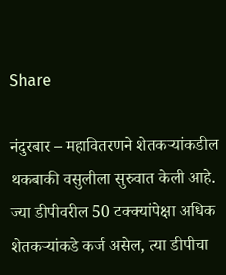Share

नंदुरबार – महावितरणने शेतकऱ्यांकडील थकबाकी वसुलीला सुरुवात केली आहे. ज्या डीपीवरील 50 टक्क्यांपेक्षा अधिक शेतकऱ्यांकडे कर्ज असेल, त्या डीपीचा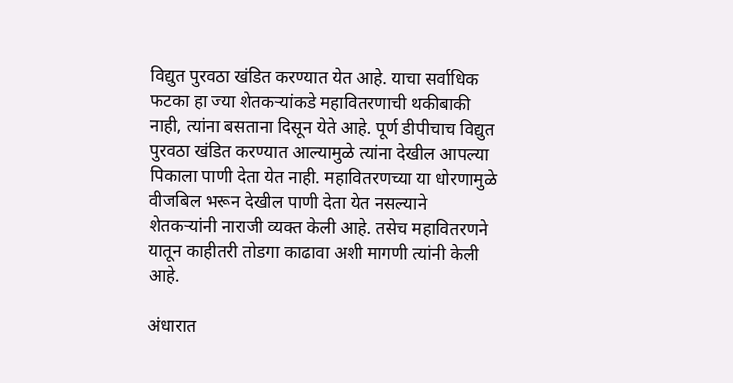विद्युत पुरवठा खंडित करण्यात येत आहे. याचा सर्वाधिक फटका हा ज्या शेतकऱ्यांकडे महावितरणाची थकीबाकी नाही, त्यांना बसताना दिसून येते आहे. पूर्ण डीपीचाच विद्युत पुरवठा खंडित करण्यात आल्यामुळे त्यांना देखील आपल्या पिकाला पाणी देता येत नाही. महावितरणच्या या धोरणामुळे वीजबिल भरून देखील पाणी देता येत नसल्याने शेतकऱ्यांनी नाराजी व्यक्त केली आहे. तसेच महावितरणने यातून काहीतरी तोडगा काढावा अशी मागणी त्यांनी केली आहे.

अंधारात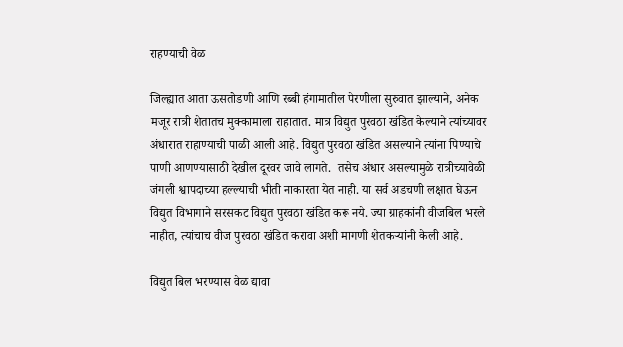राहण्याची वेळ

जिल्ह्यात आता ऊसतोडणी आणि रब्बी हंगामातील पेरणीला सुरुवात झाल्याने, अनेक मजूर रात्री शेतातच मुक्कामाला राहातात. मात्र विद्युत पुरवठा खंडित केल्याने त्यांच्यावर अंधारात राहाण्याची पाळी आली आहे. विद्युत पुरवठा खंडित असल्याने त्यांना पिण्याचे पाणी आणण्यासाठी देखील दूरवर जावे लागते.  तसेच अंधार असल्यामुळे रात्रीच्यावेळी जंगली श्वापदाच्या हल्ल्याची भीती नाकारता येत नाही. या सर्व अडचणी लक्षात घेऊन विद्युत विभागाने सरसकट विद्युत पुरवठा खंडित करू नये. ज्या ग्राहकांनी वीजबिल भरले नाहीत, त्यांचाच वीज पुरवठा खंडित करावा अशी मागणी शेतकऱ्यांनी केली आहे.

विद्युत बिल भरण्यास वेळ द्यावा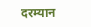दरम्यान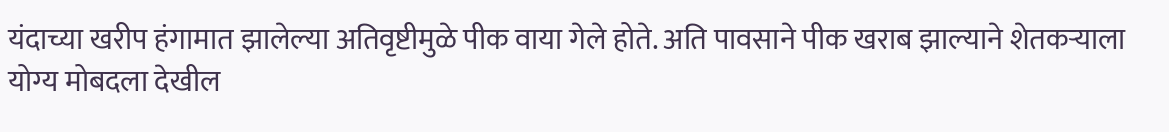यंदाच्या खरीप हंगामात झालेल्या अतिवृष्टीमुळे पीक वाया गेले होते. अति पावसाने पीक खराब झाल्याने शेतकऱ्याला योग्य मोबदला देखील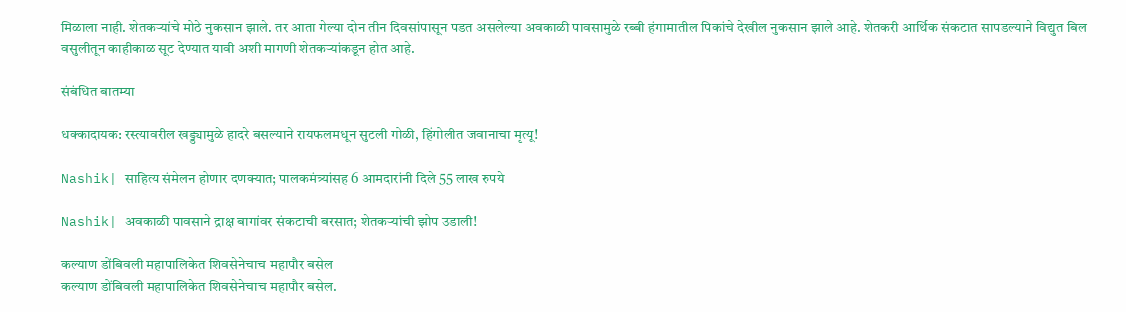मिळाला नाही. शेतकऱ्यांचे मोठे नुकसान झाले. तर आता गेल्या दोन तीन दिवसांपासून पडत असलेल्या अवकाळी पावसामुळे रब्बी हंगामातील पिकांचे देखील नुकसान झाले आहे. शेतकरी आर्थिक संकटात सापडल्याने विद्युत बिल वसुलीतून काहीकाळ सूट देण्यात यावी अशी मागणी शेतकऱ्यांकडून होत आहे.

संबंधित बातम्या

धक्कादायक: रस्त्यावरील खड्ड्यामुळे हादरे बसल्याने रायफलमधून सुटली गोळी, हिंगोलीत जवानाचा मृत्यू!

Nashik| साहित्य संमेलन होणार दणक्यात; पालकमंत्र्यांसह 6 आमदारांनी दिले 55 लाख रुपये

Nashik| अवकाळी पावसाने द्राक्ष बागांवर संकटाची बरसात; शेतकऱ्यांची झोप उडाली!

कल्याण डोंबिवली महापालिकेत शिवसेनेचाच महापौर बसेल
कल्याण डोंबिवली महापालिकेत शिवसेनेचाच महापौर बसेल.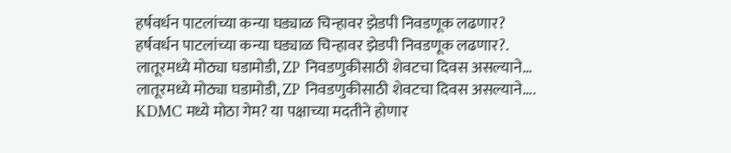हर्षवर्धन पाटलांच्या कन्या घड्याळ चिन्हावर झेडपी निवडणूक लढणार?
हर्षवर्धन पाटलांच्या कन्या घड्याळ चिन्हावर झेडपी निवडणूक लढणार?.
लातूरमध्ये मोठ्या घडामोडी, ZP निवडणुकीसाठी शेवटचा दिवस असल्याने...
लातूरमध्ये मोठ्या घडामोडी, ZP निवडणुकीसाठी शेवटचा दिवस असल्याने....
KDMC मध्ये मोठा गेम? या पक्षाच्या मदतीने होणार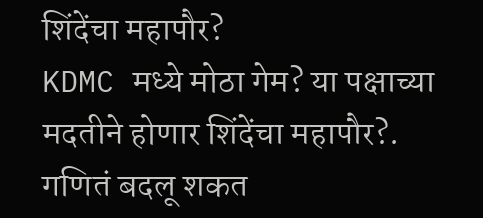शिंदेंचा महापौर?
KDMC मध्ये मोठा गेम? या पक्षाच्या मदतीने होणार शिंदेंचा महापौर?.
गणितं बदलू शकत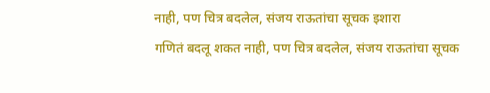नाही, पण चित्र बदलेल, संजय राऊतांचा सूचक इशारा
गणितं बदलू शकत नाही, पण चित्र बदलेल, संजय राऊतांचा सूचक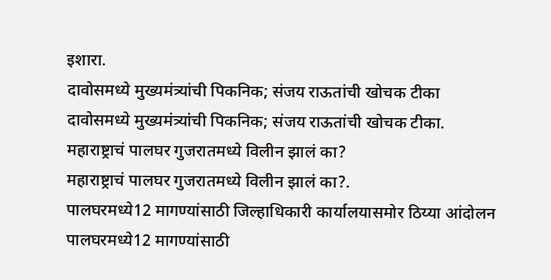इशारा.
दावोसमध्ये मुख्यमंत्र्यांची पिकनिक; संजय राऊतांची खोचक टीका
दावोसमध्ये मुख्यमंत्र्यांची पिकनिक; संजय राऊतांची खोचक टीका.
महाराष्ट्राचं पालघर गुजरातमध्ये विलीन झालं का?
महाराष्ट्राचं पालघर गुजरातमध्ये विलीन झालं का?.
पालघरमध्ये12 मागण्यांसाठी जिल्हाधिकारी कार्यालयासमोर ठिय्या आंदोलन
पालघरमध्ये12 मागण्यांसाठी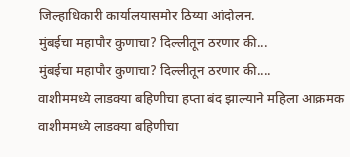जिल्हाधिकारी कार्यालयासमोर ठिय्या आंदोलन.
मुंबईचा महापौर कुणाचा? दिल्लीतून ठरणार की...
मुंबईचा महापौर कुणाचा? दिल्लीतून ठरणार की....
वाशीममध्ये लाडक्या बहिणीचा हप्ता बंद झाल्याने महिला आक्रमक
वाशीममध्ये लाडक्या बहिणीचा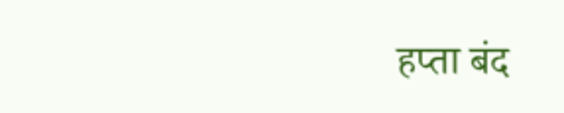हप्ता बंद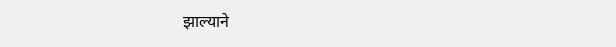झाल्याने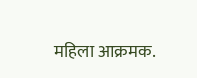महिला आक्रमक.